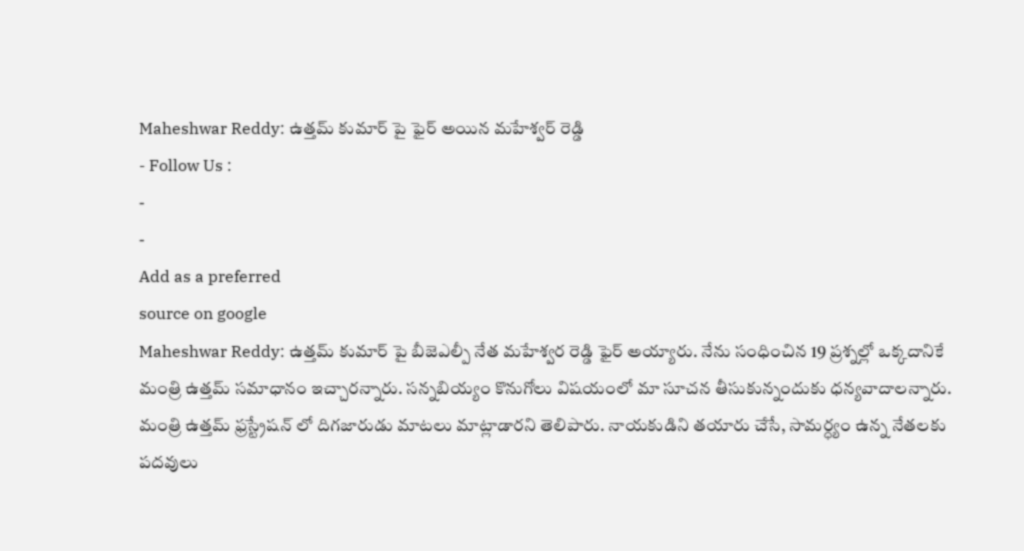Maheshwar Reddy: ఉత్తమ్ కుమార్ పై ఫైర్ అయిన మహేశ్వర్ రెడ్డి
- Follow Us :
-
-
Add as a preferred
source on google
Maheshwar Reddy: ఉత్తమ్ కుమార్ పై బీజెఎల్పీ నేత మహేశ్వర రెడ్డి ఫైర్ అయ్యారు. నేను సంధించిన 19 ప్రశ్నల్లో ఒక్కదానికే మంత్రి ఉత్తమ్ సమాధానం ఇచ్చారన్నారు. సన్నబియ్యం కొనుగోలు విషయంలో మా సూచన తీసుకున్నందుకు ధన్యవాదాలన్నారు. మంత్రి ఉత్తమ్ ఫ్రస్ట్రేషన్ లో దిగజారుడు మాటలు మాట్లాడారని తెలిపారు. నాయకుడిని తయారు చేసే, సామర్ధ్యం ఉన్న నేతలకు పదవులు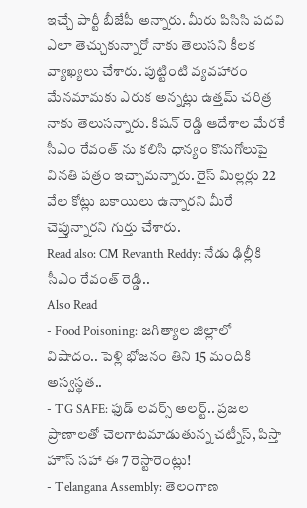ఇచ్చే పార్టీ బీజేపీ అన్నారు. మీరు పిసిసి పదవి ఎలా తెచ్చుకున్నారో నాకు తెలుసని కీలక వ్యాఖ్యలు చేశారు. పుట్టింటి వ్యవహారం మేనమామకు ఎరుక అన్నట్లు ఉత్తమ్ చరిత్ర నాకు తెలుసన్నారు. కిషన్ రెడ్డి ఆదేశాల మేరకే సీఎం రేవంత్ ను కలిసి ధాన్యం కొనుగోలుపై వినతి పత్రం ఇచ్చామన్నారు. రైస్ మిల్లర్లు 22 వేల కోట్లు బకాయిలు ఉన్నారని మీరే చెప్తున్నారని గుర్తు చేశారు.
Read also: CM Revanth Reddy: నేడు ఢిల్లీకి సీఎం రేవంత్ రెడ్డి..
Also Read
- Food Poisoning: జగిత్యాల జిల్లాలో విషాదం.. పెళ్లి భోజనం తిని 15 మందికి అస్వస్థత..
- TG SAFE: ఫుడ్ లవర్స్ అలర్ట్.. ప్రజల ప్రాణాలతో చెలగాటమాడుతున్న చట్నీస్, పిస్తా హౌస్ సహా ఈ 7 రెస్టారెంట్లు!
- Telangana Assembly: తెలంగాణ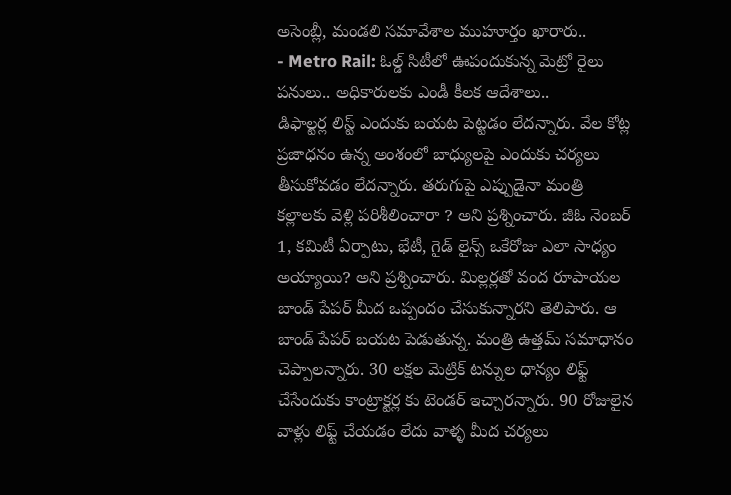అసెంబ్లీ, మండలి సమావేశాల ముహూర్తం ఖారారు..
- Metro Rail: ఓల్డ్ సిటీలో ఊపందుకున్న మెట్రో రైలు పనులు.. అధికారులకు ఎండీ కీలక ఆదేశాలు..
డిఫాల్టర్ల లిస్ట్ ఎందుకు బయట పెట్టడం లేదన్నారు. వేల కోట్ల ప్రజాధనం ఉన్న అంశంలో బాధ్యులపై ఎందుకు చర్యలు తీసుకోవడం లేదన్నారు. తరుగుపై ఎప్పుడైనా మంత్రి కల్లాలకు వెళ్లి పరిశీలించారా ? అని ప్రశ్నించారు. జీఓ నెంబర్ 1, కమిటీ ఏర్పాటు, భేటీ, గైడ్ లైన్స్ ఒకేరోజు ఎలా సాధ్యం అయ్యాయి? అని ప్రశ్నించారు. మిల్లర్లతో వంద రూపాయల బాండ్ పేపర్ మీద ఒప్పందం చేసుకున్నారని తెలిపారు. ఆ బాండ్ పేపర్ బయట పెడుతున్న. మంత్రి ఉత్తమ్ సమాధానం చెప్పాలన్నారు. 30 లక్షల మెట్రిక్ టన్నుల ధాన్యం లిఫ్ట్ చేసేందుకు కాంట్రాక్టర్ల కు టెండర్ ఇచ్చారన్నారు. 90 రోజులైన వాళ్లు లిఫ్ట్ చేయడం లేదు వాళ్ళ మీద చర్యలు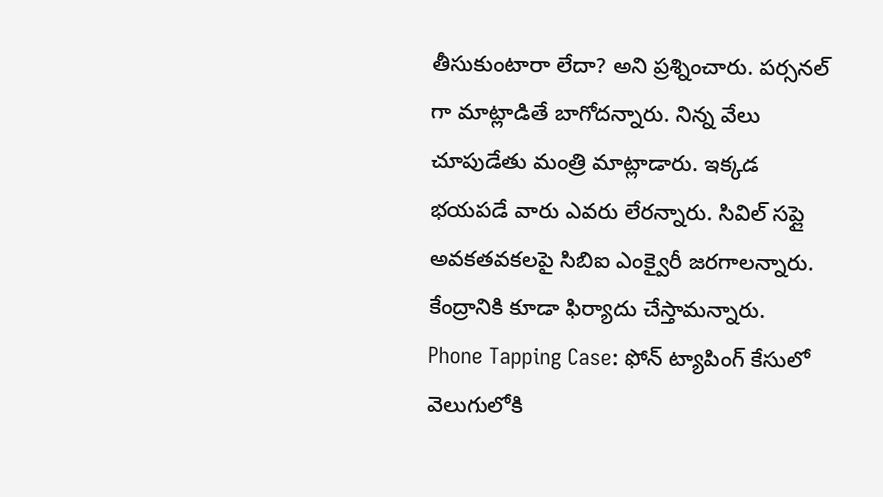తీసుకుంటారా లేదా? అని ప్రశ్నించారు. పర్సనల్ గా మాట్లాడితే బాగోదన్నారు. నిన్న వేలు చూపుడేతు మంత్రి మాట్లాడారు. ఇక్కడ భయపడే వారు ఎవరు లేరన్నారు. సివిల్ సప్లై అవకతవకలపై సిబిఐ ఎంక్వైరీ జరగాలన్నారు. కేంద్రానికి కూడా ఫిర్యాదు చేస్తామన్నారు.
Phone Tapping Case: ఫోన్ ట్యాపింగ్ కేసులో వెలుగులోకి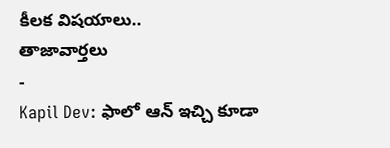కీలక విషయాలు..
తాజావార్తలు
-
Kapil Dev: ఫాలో ఆన్ ఇచ్చి కూడా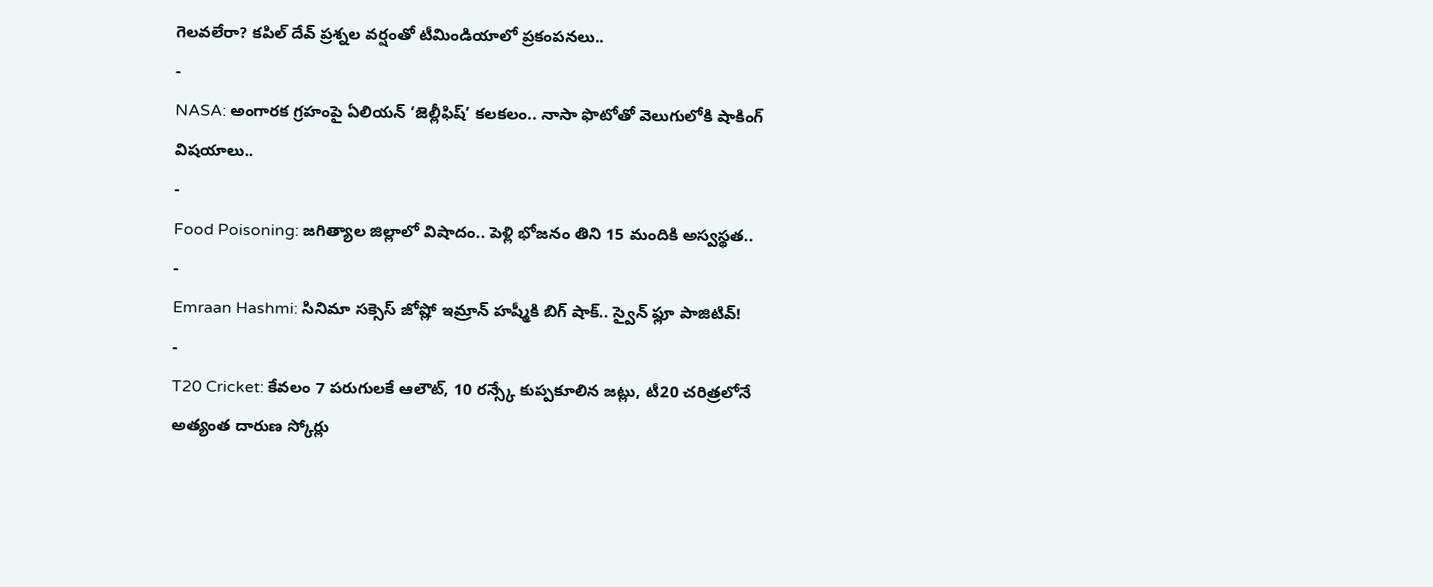గెలవలేరా? కపిల్ దేవ్ ప్రశ్నల వర్షంతో టీమిండియాలో ప్రకంపనలు..
-
NASA: అంగారక గ్రహంపై ఏలియన్ ‘జెల్లీఫిష్’ కలకలం.. నాసా ఫొటోతో వెలుగులోకి షాకింగ్ విషయాలు..
-
Food Poisoning: జగిత్యాల జిల్లాలో విషాదం.. పెళ్లి భోజనం తిని 15 మందికి అస్వస్థత..
-
Emraan Hashmi: సినిమా సక్సెస్ జోష్లో ఇమ్రాన్ హష్మీకి బిగ్ షాక్.. స్వైన్ ఫ్లూ పాజిటివ్!
-
T20 Cricket: కేవలం 7 పరుగులకే ఆలౌట్, 10 రన్స్కే కుప్పకూలిన జట్లు, టీ20 చరిత్రలోనే అత్యంత దారుణ స్కోర్లు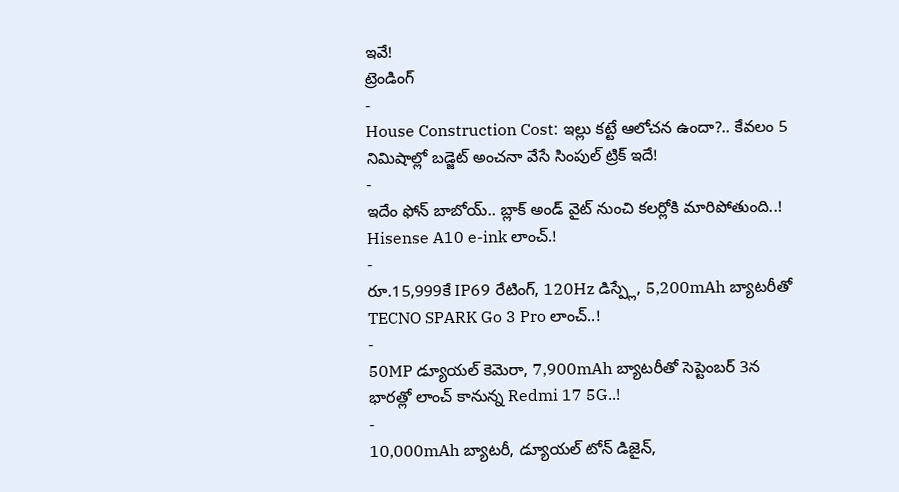ఇవే!
ట్రెండింగ్
-
House Construction Cost: ఇల్లు కట్టే ఆలోచన ఉందా?.. కేవలం 5 నిమిషాల్లో బడ్జెట్ అంచనా వేసే సింపుల్ ట్రిక్ ఇదే!
-
ఇదేం ఫోన్ బాబోయ్.. బ్లాక్ అండ్ వైట్ నుంచి కలర్లోకి మారిపోతుంది..! Hisense A10 e-ink లాంచ్.!
-
రూ.15,999కే IP69 రేటింగ్, 120Hz డిస్ప్లే, 5,200mAh బ్యాటరీతో TECNO SPARK Go 3 Pro లాంచ్..!
-
50MP డ్యూయల్ కెమెరా, 7,900mAh బ్యాటరీతో సెప్టెంబర్ 3న భారత్లో లాంచ్ కానున్న Redmi 17 5G..!
-
10,000mAh బ్యాటరీ, డ్యూయల్ టోన్ డిజైన్,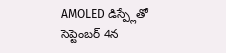AMOLED డిస్ప్లేతో సెప్టెంబర్ 4న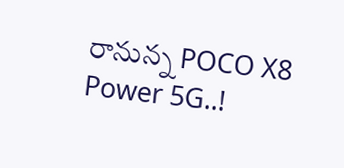రానున్న POCO X8 Power 5G..!